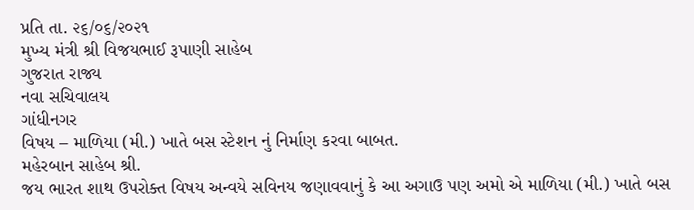પ્રતિ તા. ૨૬/૦૬/૨૦૨૧
મુખ્ય મંત્રી શ્રી વિજયભાઈ રૂપાણી સાહેબ
ગુજરાત રાજ્ય
નવા સચિવાલય
ગાંધીનગર
વિષય – માળિયા (મી.) ખાતે બસ સ્ટેશન નું નિર્માણ કરવા બાબત.
મહેરબાન સાહેબ શ્રી.
જય ભારત શાથ ઉપરોક્ત વિષય અન્વયે સવિનય જણાવવાનું કે આ અગાઉ પણ અમો એ માળિયા (મી.) ખાતે બસ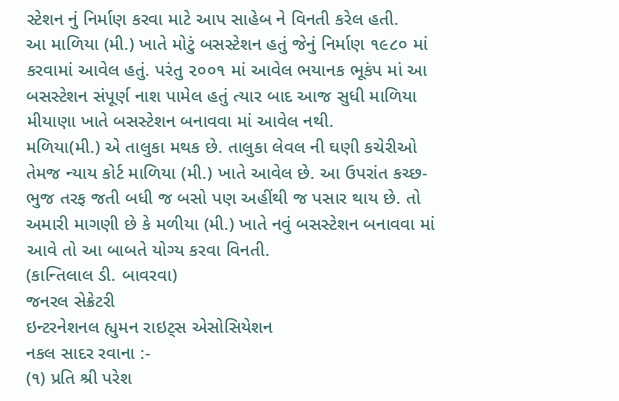સ્ટેશન નું નિર્માણ કરવા માટે આપ સાહેબ ને વિનતી કરેલ હતી.
આ માળિયા (મી.) ખાતે મોટું બસસ્ટેશન હતું જેનું નિર્માણ ૧૯૮૦ માં કરવામાં આવેલ હતું. પરંતુ ૨૦૦૧ માં આવેલ ભયાનક ભૂકંપ માં આ બસસ્ટેશન સંપૂર્ણ નાશ પામેલ હતું ત્યાર બાદ આજ સુધી માળિયા મીયાણા ખાતે બસસ્ટેશન બનાવવા માં આવેલ નથી.
મળિયા(મી.) એ તાલુકા મથક છે. તાલુકા લેવલ ની ઘણી કચેરીઓ તેમજ ન્યાય કોર્ટ માળિયા (મી.) ખાતે આવેલ છે. આ ઉપરાંત કચ્છ-ભુજ તરફ જતી બધી જ બસો પણ અહીંથી જ પસાર થાય છે. તો અમારી માગણી છે કે મળીયા (મી.) ખાતે નવું બસસ્ટેશન બનાવવા માં આવે તો આ બાબતે યોગ્ય કરવા વિનતી.
(કાન્તિલાલ ડી. બાવરવા)
જનરલ સેક્રેટરી
ઇન્ટરનેશનલ હ્યુમન રાઇટ્સ એસોસિયેશન
નકલ સાદર રવાના :-
(૧) પ્રતિ શ્રી પરેશ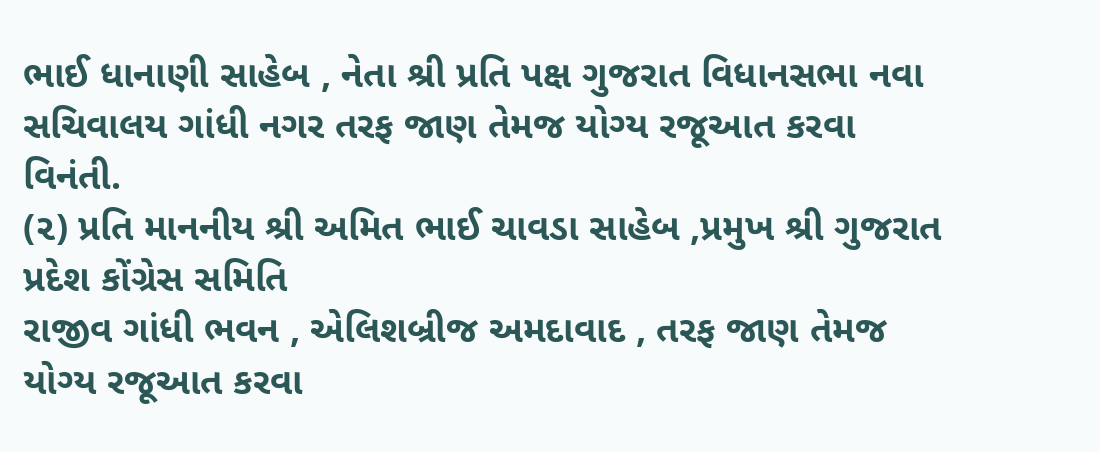ભાઈ ધાનાણી સાહેબ , નેતા શ્રી પ્રતિ પક્ષ ગુજરાત વિધાનસભા નવા
સચિવાલય ગાંધી નગર તરફ જાણ તેમજ યોગ્ય રજૂઆત કરવા વિનંતી.
(૨) પ્રતિ માનનીય શ્રી અમિત ભાઈ ચાવડા સાહેબ ,પ્રમુખ શ્રી ગુજરાત પ્રદેશ કોંગ્રેસ સમિતિ
રાજીવ ગાંધી ભવન , એલિશબ્રીજ અમદાવાદ , તરફ જાણ તેમજ યોગ્ય રજૂઆત કરવા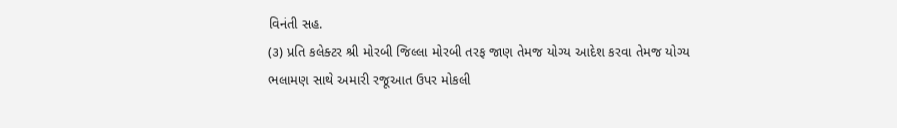વિનંતી સહ.
(૩) પ્રતિ કલેક્ટર શ્રી મોરબી જિલ્લા મોરબી તરફ જાણ તેમજ યોગ્ય આદેશ કરવા તેમજ યોગ્ય
ભલામણ સાથે અમારી રજૂઆત ઉપર મોકલી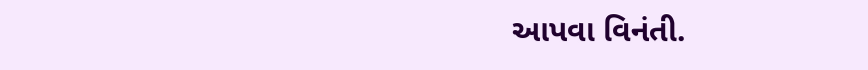આપવા વિનંતી.